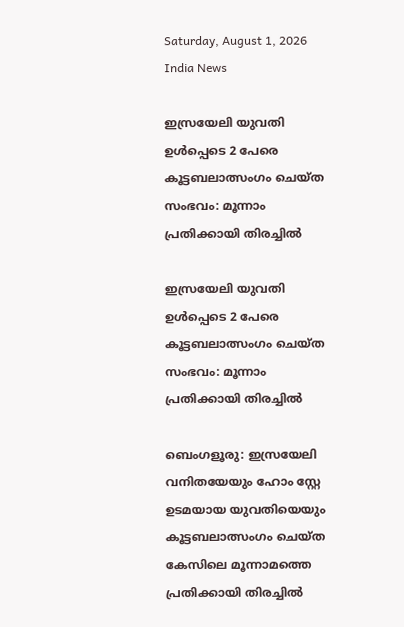Saturday, August 1, 2026
India News

ഇസ്രയേലി യുവതി ഉള്‍പ്പെടെ 2 പേരെ കൂട്ടബലാത്സംഗം ചെയ്ത സംഭവം: മൂന്നാം പ്രതിക്കായി തിരച്ചില്‍

ഇസ്രയേലി യുവതി ഉള്‍പ്പെടെ 2 പേരെ കൂട്ടബലാത്സംഗം ചെയ്ത സംഭവം: മൂന്നാം പ്രതിക്കായി തിരച്ചില്‍

ബെംഗളൂരു: ഇസ്രയേലി വനിതയേയും ഹോം സ്റ്റേ ഉടമയായ യുവതിയെയും കൂട്ടബലാത്സംഗം ചെയ്ത കേസിലെ മൂന്നാമത്തെ പ്രതിക്കായി തിരച്ചില്‍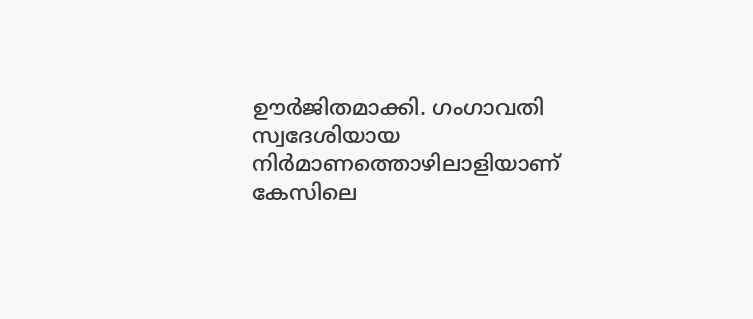ഊര്‍ജിതമാക്കി. ഗംഗാവതി സ്വദേശിയായ നിര്‍മാണത്തൊഴിലാളിയാണ് കേസിലെ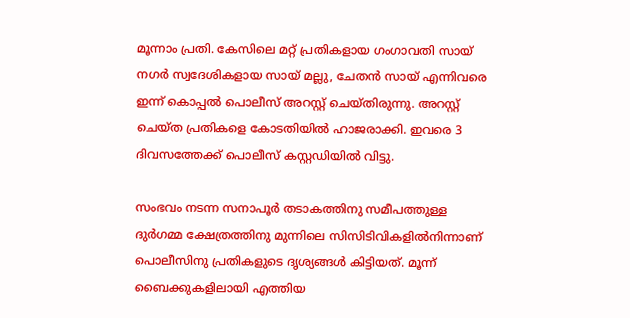മൂന്നാം പ്രതി. കേസിലെ മറ്റ് പ്രതികളായ ഗംഗാവതി സായ് നഗര്‍ സ്വദേശികളായ സായ് മല്ലു, ചേതന്‍ സായ് എന്നിവരെ ഇന്ന് കൊപ്പല്‍ പൊലീസ് അറസ്റ്റ് ചെയ്തിരുന്നു. അറസ്റ്റ് ചെയ്ത പ്രതികളെ കോടതിയില്‍ ഹാജരാക്കി. ഇവരെ 3 ദിവസത്തേക്ക് പൊലീസ് കസ്റ്റഡിയില്‍ വിട്ടു.

സംഭവം നടന്ന സനാപൂര്‍ തടാകത്തിനു സമീപത്തുള്ള ദുര്‍ഗമ്മ ക്ഷേത്രത്തിനു മുന്നിലെ സിസിടിവികളില്‍നിന്നാണ് പൊലീസിനു പ്രതികളുടെ ദൃശ്യങ്ങള്‍ കിട്ടിയത്. മൂന്ന് ബൈക്കുകളിലായി എത്തിയ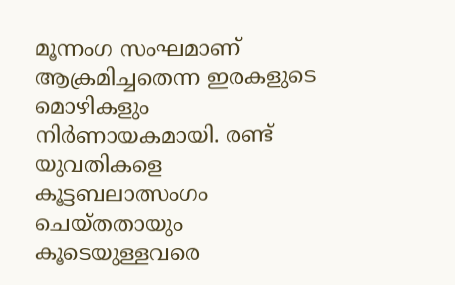മൂന്നംഗ സംഘമാണ് ആക്രമിച്ചതെന്ന ഇരകളുടെ മൊഴികളും നിര്‍ണായകമായി. രണ്ട് യുവതികളെ കൂട്ടബലാത്സംഗം ചെയ്തതായും കൂടെയുള്ളവരെ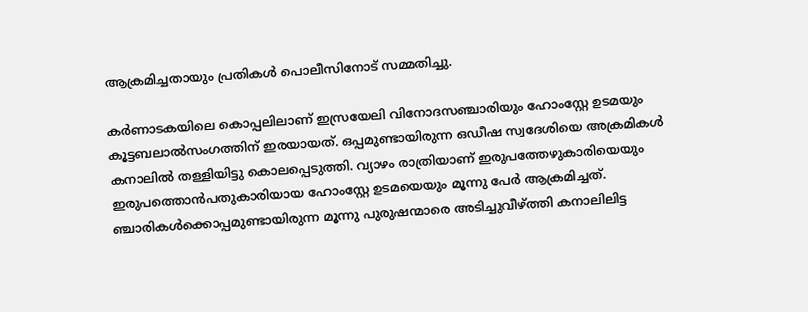ആക്രമിച്ചതായും പ്രതികള്‍ പൊലീസിനോട് സമ്മതിച്ചു.

കര്‍ണാടകയിലെ കൊപ്പലിലാണ് ഇസ്രയേലി വിനോദസഞ്ചാരിയും ഹോംസ്റ്റേ ഉടമയും കൂട്ടബലാല്‍സംഗത്തിന് ഇരയായത്. ഒപ്പമുണ്ടായിരുന്ന ഒഡീഷ സ്വദേശിയെ അക്രമികള്‍ കനാലില്‍ തള്ളിയിട്ടു കൊലപ്പെടുത്തി. വ്യാഴം രാത്രിയാണ് ഇരുപത്തേഴുകാരിയെയും ഇരുപത്തൊന്‍പതുകാരിയായ ഹോംസ്റ്റേ ഉടമയെയും മൂന്നു പേര്‍ ആക്രമിച്ചത്. ഞ്ചാരികള്‍ക്കൊപ്പമുണ്ടായിരുന്ന മൂന്നു പുരുഷന്മാരെ അടിച്ചുവീഴ്ത്തി കനാലിലിട്ട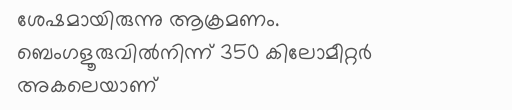ശേഷമായിരുന്നു ആക്രമണം. ബെംഗളൂരുവില്‍നിന്ന് 350 കിലോമീറ്റര്‍ അകലെയാണ്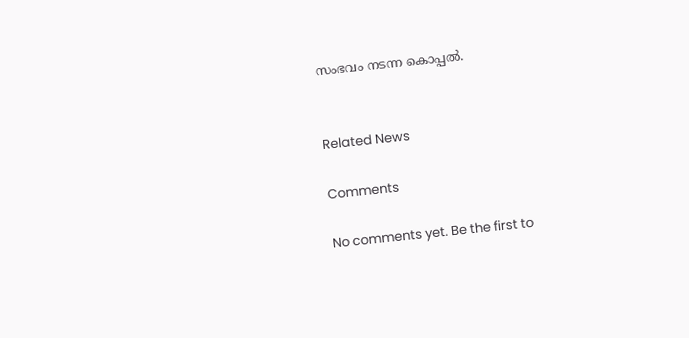സംഭവം നടന്ന കൊപ്പല്‍.


Related News

Comments

No comments yet. Be the first to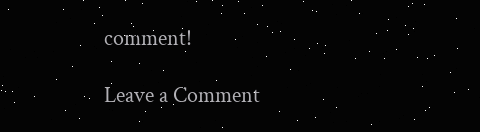comment!

Leave a Comment